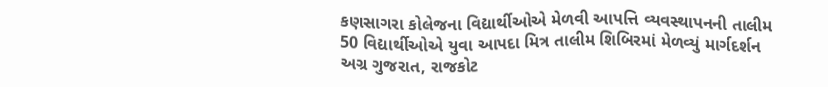કણસાગરા કોલેજના વિદ્યાર્થીઓએ મેળવી આપત્તિ વ્યવસ્થાપનની તાલીમ
50 વિદ્યાર્થીઓએ યુવા આપદા મિત્ર તાલીમ શિબિરમાં મેળવ્યું માર્ગદર્શન
અગ્ર ગુજરાત, રાજકોટ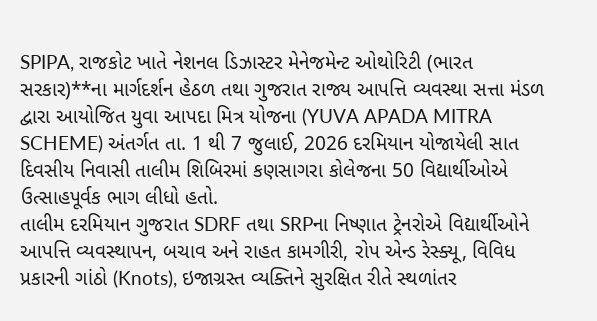SPIPA, રાજકોટ ખાતે નેશનલ ડિઝાસ્ટર મેનેજમેન્ટ ઓથોરિટી (ભારત સરકાર)**ના માર્ગદર્શન હેઠળ તથા ગુજરાત રાજ્ય આપત્તિ વ્યવસ્થા સત્તા મંડળ દ્વારા આયોજિત યુવા આપદા મિત્ર યોજના (YUVA APADA MITRA SCHEME) અંતર્ગત તા. 1 થી 7 જુલાઈ, 2026 દરમિયાન યોજાયેલી સાત દિવસીય નિવાસી તાલીમ શિબિરમાં કણસાગરા કોલેજના 50 વિદ્યાર્થીઓએ ઉત્સાહપૂર્વક ભાગ લીધો હતો.
તાલીમ દરમિયાન ગુજરાત SDRF તથા SRPના નિષ્ણાત ટ્રેનરોએ વિદ્યાર્થીઓને આપત્તિ વ્યવસ્થાપન, બચાવ અને રાહત કામગીરી, રોપ એન્ડ રેસ્ક્યૂ, વિવિધ પ્રકારની ગાંઠો (Knots), ઇજાગ્રસ્ત વ્યક્તિને સુરક્ષિત રીતે સ્થળાંતર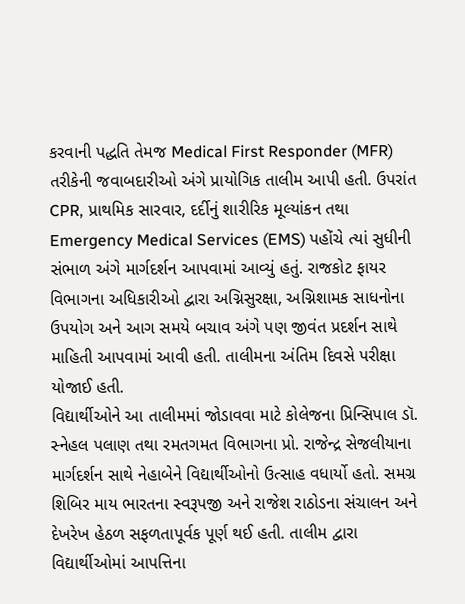કરવાની પદ્ધતિ તેમજ Medical First Responder (MFR) તરીકેની જવાબદારીઓ અંગે પ્રાયોગિક તાલીમ આપી હતી. ઉપરાંત CPR, પ્રાથમિક સારવાર, દર્દીનું શારીરિક મૂલ્યાંકન તથા Emergency Medical Services (EMS) પહોંચે ત્યાં સુધીની સંભાળ અંગે માર્ગદર્શન આપવામાં આવ્યું હતું. રાજકોટ ફાયર વિભાગના અધિકારીઓ દ્વારા અગ્નિસુરક્ષા, અગ્નિશામક સાધનોના ઉપયોગ અને આગ સમયે બચાવ અંગે પણ જીવંત પ્રદર્શન સાથે માહિતી આપવામાં આવી હતી. તાલીમના અંતિમ દિવસે પરીક્ષા યોજાઈ હતી.
વિદ્યાર્થીઓને આ તાલીમમાં જોડાવવા માટે કોલેજના પ્રિન્સિપાલ ડૉ. સ્નેહલ પલાણ તથા રમતગમત વિભાગના પ્રો. રાજેન્દ્ર સેજલીયાના માર્ગદર્શન સાથે નેહાબેને વિદ્યાર્થીઓનો ઉત્સાહ વધાર્યો હતો. સમગ્ર શિબિર માય ભારતના સ્વરૂપજી અને રાજેશ રાઠોડના સંચાલન અને દેખરેખ હેઠળ સફળતાપૂર્વક પૂર્ણ થઈ હતી. તાલીમ દ્વારા વિદ્યાર્થીઓમાં આપત્તિના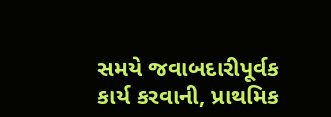સમયે જવાબદારીપૂર્વક કાર્ય કરવાની, પ્રાથમિક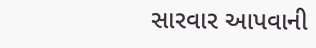સારવાર આપવાની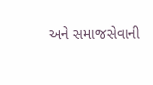અને સમાજસેવાની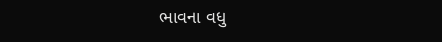ભાવના વધુ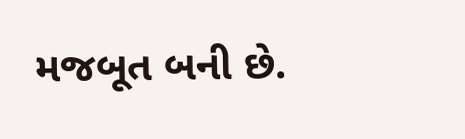મજબૂત બની છે.